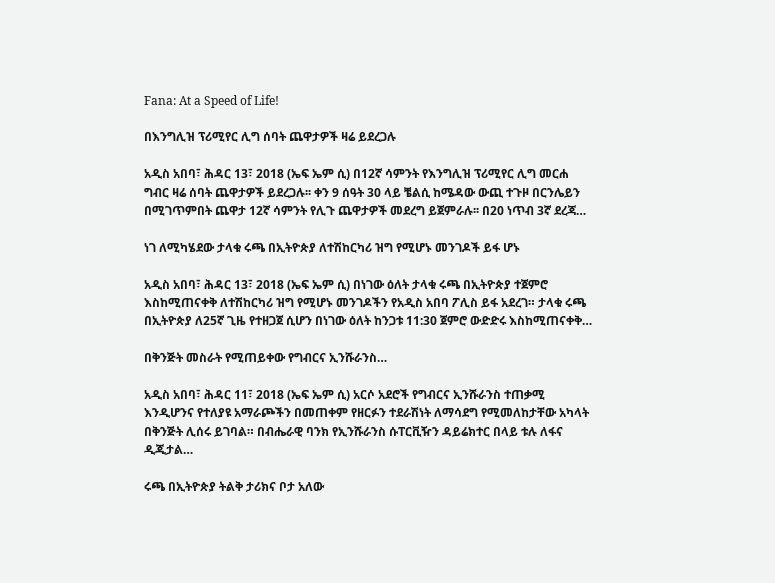Fana: At a Speed of Life!

በእንግሊዝ ፕሪሚየር ሊግ ሰባት ጨዋታዎች ዛሬ ይደረጋሉ

አዲስ አበባ፣ ሕዳር 13፣ 2018 (ኤፍ ኤም ሲ) በ12ኛ ሳምንት የእንግሊዝ ፕሪሚየር ሊግ መርሐ ግብር ዛሬ ሰባት ጨዋታዎች ይደረጋሉ፡፡ ቀን 9 ሰዓት 30 ላይ ቼልሲ ከሜዳው ውጪ ተጉዞ በርንሌይን በሚገጥምበት ጨዋታ 12ኛ ሳምንት የሊጉ ጨዋታዎች መደረግ ይጀምራሉ፡፡ በ20 ነጥብ 3ኛ ደረጃ…

ነገ ለሚካሄደው ታላቁ ሩጫ በኢትዮጵያ ለተሽከርካሪ ዝግ የሚሆኑ መንገዶች ይፋ ሆኑ

አዲስ አበባ፣ ሕዳር 13፣ 2018 (ኤፍ ኤም ሲ) በነገው ዕለት ታላቁ ሩጫ በኢትዮጵያ ተጀምሮ እስከሚጠናቀቅ ለተሽከርካሪ ዝግ የሚሆኑ መንገዶችን የአዲስ አበባ ፖሊስ ይፋ አደረገ። ታላቁ ሩጫ በኢትዮጵያ ለ25ኛ ጊዜ የተዘጋጀ ሲሆን በነገው ዕለት ከንጋቱ 11:30 ጀምሮ ውድድሩ እስከሚጠናቀቅ…

በቅንጅት መስራት የሚጠይቀው የግብርና ኢንሹራንስ…

አዲስ አበባ፣ ሕዳር 11፣ 2018 (ኤፍ ኤም ሲ) አርሶ አደሮች የግብርና ኢንሹራንስ ተጠቃሚ እንዲሆንና የተለያዩ አማራጮችን በመጠቀም የዘርፉን ተደራሽነት ለማሳደግ የሚመለከታቸው አካላት በቅንጅት ሊሰሩ ይገባል። በብሔራዊ ባንክ የኢንሹራንስ ሱፐርቪዥን ዳይሬክተር በላይ ቱሉ ለፋና ዲጂታል…

ሩጫ በኢትዮጵያ ትልቅ ታሪክና ቦታ አለው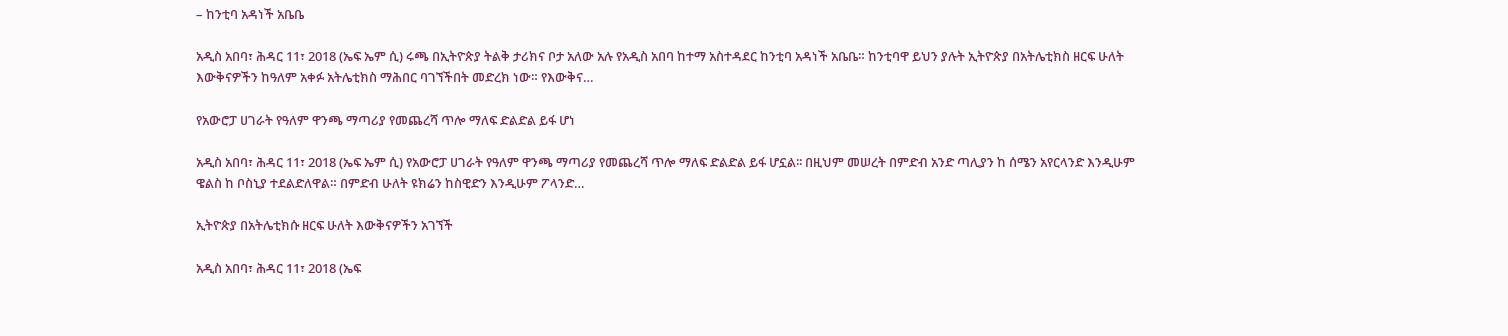– ከንቲባ አዳነች አቤቤ

አዲስ አበባ፣ ሕዳር 11፣ 2018 (ኤፍ ኤም ሲ) ሩጫ በኢትዮጵያ ትልቅ ታሪክና ቦታ አለው አሉ የአዲስ አበባ ከተማ አስተዳደር ከንቲባ አዳነች አቤቤ። ከንቲባዋ ይህን ያሉት ኢትዮጵያ በአትሌቲክስ ዘርፍ ሁለት እውቅናዎችን ከዓለም አቀፉ አትሌቲክስ ማሕበር ባገኘችበት መድረክ ነው። የእውቅና…

የአውሮፓ ሀገራት የዓለም ዋንጫ ማጣሪያ የመጨረሻ ጥሎ ማለፍ ድልድል ይፋ ሆነ

አዲስ አበባ፣ ሕዳር 11፣ 2018 (ኤፍ ኤም ሲ) የአውሮፓ ሀገራት የዓለም ዋንጫ ማጣሪያ የመጨረሻ ጥሎ ማለፍ ድልድል ይፋ ሆኗል፡፡ በዚህም መሠረት በምድብ አንድ ጣሊያን ከ ሰሜን አየርላንድ እንዲሁም ዌልስ ከ ቦስኒያ ተደልድለዋል። በምድብ ሁለት ዩክሬን ከስዊድን እንዲሁም ፖላንድ…

ኢትዮጵያ በአትሌቲክሱ ዘርፍ ሁለት እውቅናዎችን አገኘች

አዲስ አበባ፣ ሕዳር 11፣ 2018 (ኤፍ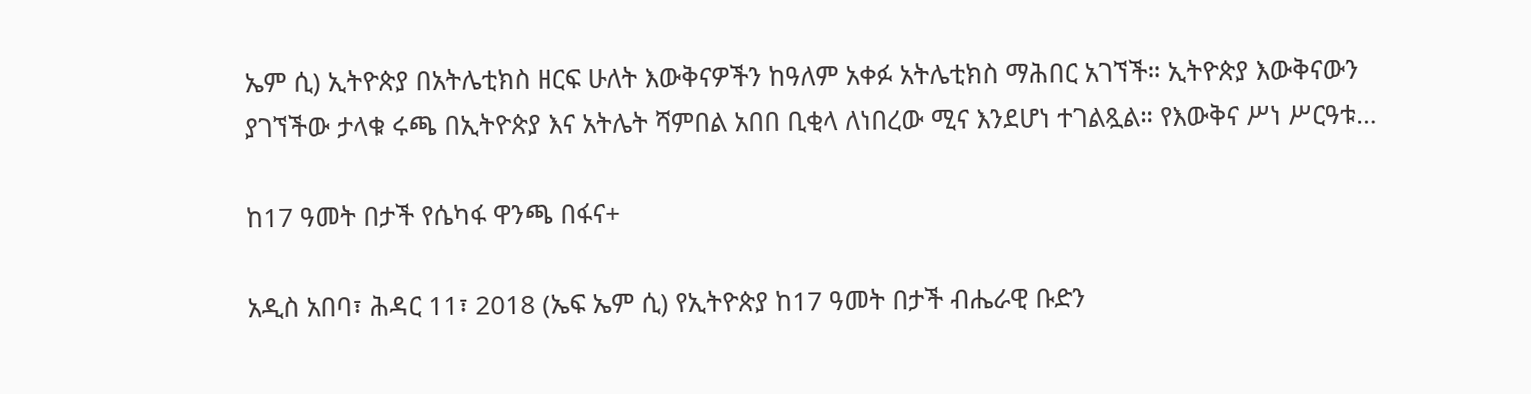ኤም ሲ) ኢትዮጵያ በአትሌቲክስ ዘርፍ ሁለት እውቅናዎችን ከዓለም አቀፉ አትሌቲክስ ማሕበር አገኘች። ኢትዮጵያ እውቅናውን ያገኘችው ታላቁ ሩጫ በኢትዮጵያ እና አትሌት ሻምበል አበበ ቢቂላ ለነበረው ሚና እንደሆነ ተገልጿል። የእውቅና ሥነ ሥርዓቱ…

ከ17 ዓመት በታች የሴካፋ ዋንጫ በፋና+

አዲስ አበባ፣ ሕዳር 11፣ 2018 (ኤፍ ኤም ሲ) የኢትዮጵያ ከ17 ዓመት በታች ብሔራዊ ቡድን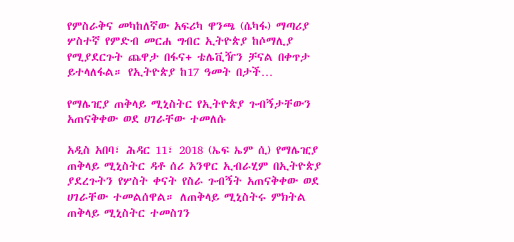የምስራቅና መካከለኛው አፍሪካ ዋንጫ (ሴካፋ) ማጣሪያ ሦስተኛ የምድብ መርሐ ግብር ኢትዮጵያ ከሶማሊያ የሚያደርጉት ጨዋታ በፋና+ ቴሌቪዥን ቻናል በቀጥታ ይተላለፋል። የኢትዮጵያ ከ17 ዓመት በታች…

የማሌዢያ ጠቅላይ ሚኒስትር የኢትዮጵያ ጉብኝታቸውን አጠናቅቀው ወደ ሀገራቸው ተመለሱ

አዲስ አበባ፣ ሕዳር 11፣ 2018 (ኤፍ ኤም ሲ) የማሌዢያ ጠቅላይ ሚኒስትር ዳቶ ሰሪ አንዋር ኢብራሂም በኢትዮጵያ ያደረጉትን የሦስት ቀናት የስራ ጉብኝት አጠናቅቀው ወደ ሀገራቸው ተመልሰዋል። ለጠቅላይ ሚኒስትሩ ምክትል ጠቅላይ ሚኒስትር ተመስገን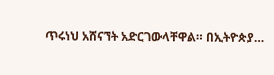ጥሩነህ አሸናኘት አድርገውላቸዋል። በኢትዮጵያ…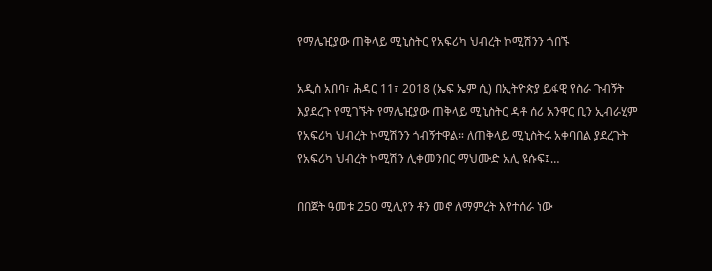የማሌዢያው ጠቅላይ ሚኒስትር የአፍሪካ ህብረት ኮሚሽንን ጎበኙ

አዲስ አበባ፣ ሕዳር 11፣ 2018 (ኤፍ ኤም ሲ) በኢትዮጵያ ይፋዊ የስራ ጉብኝት እያደረጉ የሚገኙት የማሌዢያው ጠቅላይ ሚኒስትር ዳቶ ሰሪ አንዋር ቢን ኢብራሂም የአፍሪካ ህብረት ኮሚሽንን ጎብኝተዋል። ለጠቅላይ ሚኒስትሩ አቀባበል ያደረጉት የአፍሪካ ህብረት ኮሚሽን ሊቀመንበር ማህሙድ አሊ ዩሱፍ፤…

በበጀት ዓመቱ 250 ሚሊየን ቶን መኖ ለማምረት እየተሰራ ነው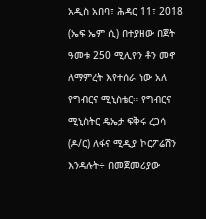አዲስ አበባ፣ ሕዳር 11፣ 2018 (ኤፍ ኤም ሲ) በተያዘው በጀት ዓመቱ 250 ሚሊየን ቶን መኖ ለማምረት እየተሰራ ነው አለ የግብርና ሚኒስቴር። የግብርና ሚኒስትር ዴኤታ ፍቅሩ ረጋሳ (ዶ/ር) ለፋና ሚዲያ ኮርፖሬሽን እንዳሉት÷ በመጀመሪያው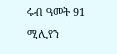ሩብ ዓመት 91 ሚሊየን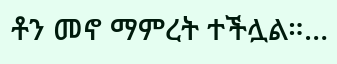ቶን መኖ ማምረት ተችሏል።…